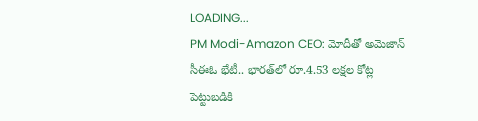LOADING...
PM Modi-Amazon CEO: మోదీతో అమెజాన్ సీఈఓ భేటీ.. భారత్‌లో రూ.4.53 లక్షల కోట్ల పెట్టుబడికి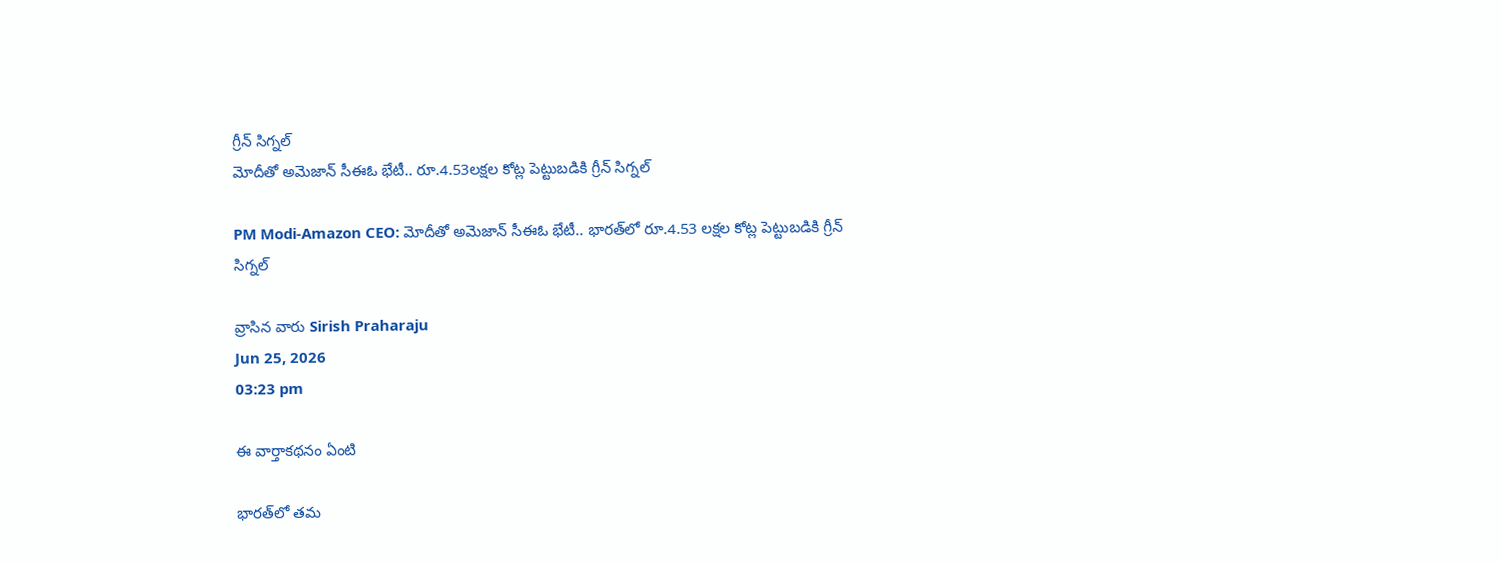గ్రీన్ సిగ్నల్
మోదీతో అమెజాన్ సీఈఓ భేటీ.. రూ.4.53లక్షల కోట్ల పెట్టుబడికి గ్రీన్ సిగ్నల్

PM Modi-Amazon CEO: మోదీతో అమెజాన్ సీఈఓ భేటీ.. భారత్‌లో రూ.4.53 లక్షల కోట్ల పెట్టుబడికి గ్రీన్ సిగ్నల్

వ్రాసిన వారు Sirish Praharaju
Jun 25, 2026
03:23 pm

ఈ వార్తాకథనం ఏంటి

భారత్‌లో తమ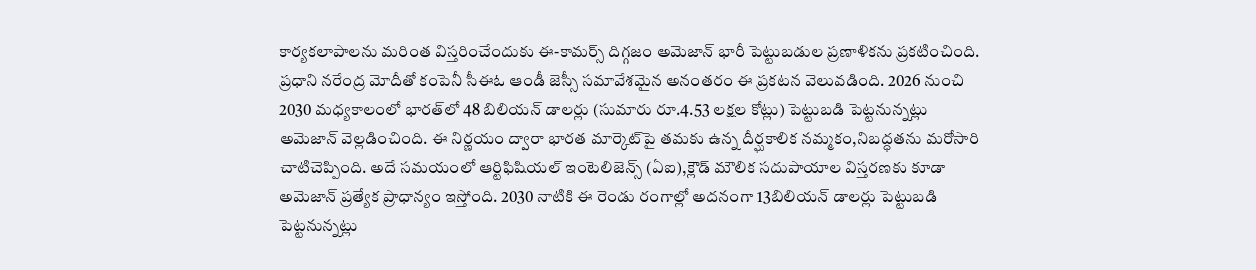కార్యకలాపాలను మరింత విస్తరించేందుకు ఈ-కామర్స్ దిగ్గజం అమెజాన్ భారీ పెట్టుబడుల ప్రణాళికను ప్రకటించింది. ప్రధాని నరేంద్ర మోదీతో కంపెనీ సీఈఓ ఆండీ జెస్సీ సమావేశమైన అనంతరం ఈ ప్రకటన వెలువడింది. 2026 నుంచి 2030 మధ్యకాలంలో భారత్‌లో 48 బిలియన్ డాలర్లు (సుమారు రూ.4.53 లక్షల కోట్లు) పెట్టుబడి పెట్టనున్నట్లు అమెజాన్ వెల్లడించింది. ఈ నిర్ణయం ద్వారా భారత మార్కెట్‌పై తమకు ఉన్న దీర్ఘకాలిక నమ్మకం,నిబద్ధతను మరోసారి చాటిచెప్పింది. అదే సమయంలో ఆర్టిఫిషియల్ ఇంటెలిజెన్స్ (ఏఐ),క్లౌడ్ మౌలిక సదుపాయాల విస్తరణకు కూడా అమెజాన్ ప్రత్యేక ప్రాధాన్యం ఇస్తోంది. 2030 నాటికి ఈ రెండు రంగాల్లో అదనంగా 13బిలియన్ డాలర్లు పెట్టుబడి పెట్టనున్నట్లు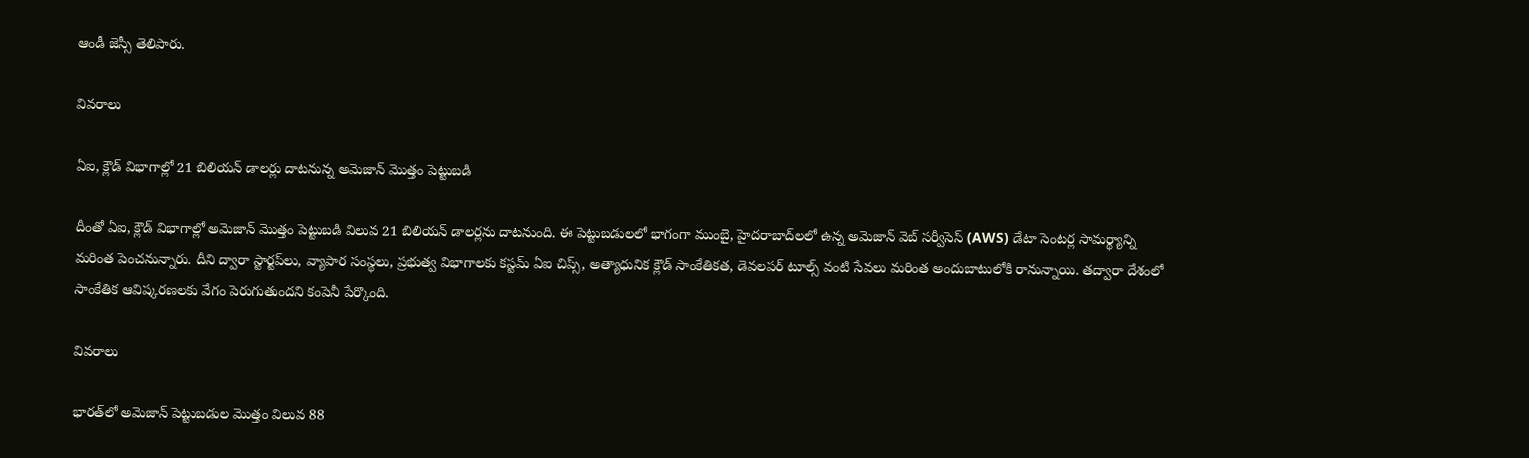ఆండీ జెస్సీ తెలిపారు.

వివరాలు

ఏఐ, క్లౌడ్ విభాగాల్లో 21 బిలియన్ డాలర్లు దాటనున్న అమెజాన్ మొత్తం పెట్టుబడి

దీంతో ఏఐ, క్లౌడ్ విభాగాల్లో అమెజాన్ మొత్తం పెట్టుబడి విలువ 21 బిలియన్ డాలర్లను దాటనుంది. ఈ పెట్టుబడులలో భాగంగా ముంబై, హైదరాబాద్‌లలో ఉన్న అమెజాన్ వెబ్ సర్వీసెస్ (AWS) డేటా సెంటర్ల సామర్థ్యాన్ని మరింత పెంచనున్నారు. దీని ద్వారా స్టార్టప్‌లు, వ్యాపార సంస్థలు, ప్రభుత్వ విభాగాలకు కస్టమ్ ఏఐ చిప్స్, అత్యాధునిక క్లౌడ్ సాంకేతికత, డెవలపర్ టూల్స్ వంటి సేవలు మరింత అందుబాటులోకి రానున్నాయి. తద్వారా దేశంలో సాంకేతిక ఆవిష్కరణలకు వేగం పెరుగుతుందని కంపెనీ పేర్కొంది.

వివరాలు

భారత్‌లో అమెజాన్ పెట్టుబడుల మొత్తం విలువ 88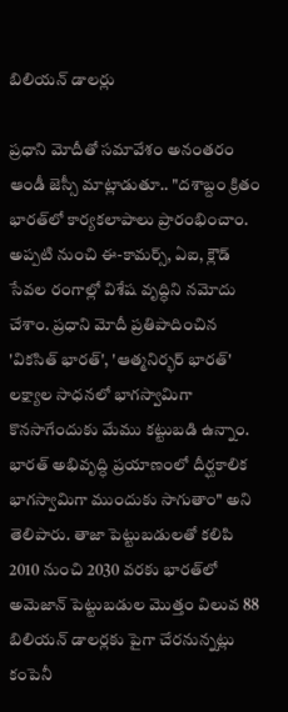బిలియన్ డాలర్లు

ప్రధాని మోదీతో సమావేశం అనంతరం ఆండీ జెస్సీ మాట్లాడుతూ.. "దశాబ్దం క్రితం భారత్‌లో కార్యకలాపాలు ప్రారంభించాం. అప్పటి నుంచి ఈ-కామర్స్, ఏఐ, క్లౌడ్ సేవల రంగాల్లో విశేష వృద్ధిని నమోదు చేశాం. ప్రధాని మోదీ ప్రతిపాదించిన 'వికసిత్ భారత్', 'ఆత్మనిర్భర్ భారత్' లక్ష్యాల సాధనలో భాగస్వామిగా కొనసాగేందుకు మేము కట్టుబడి ఉన్నాం. భారత్ అభివృద్ధి ప్రయాణంలో దీర్ఘకాలిక భాగస్వామిగా ముందుకు సాగుతాం" అని తెలిపారు. తాజా పెట్టుబడులతో కలిపి 2010 నుంచి 2030 వరకు భారత్‌లో అమెజాన్ పెట్టుబడుల మొత్తం విలువ 88 బిలియన్ డాలర్లకు పైగా చేరనున్నట్లు కంపెనీ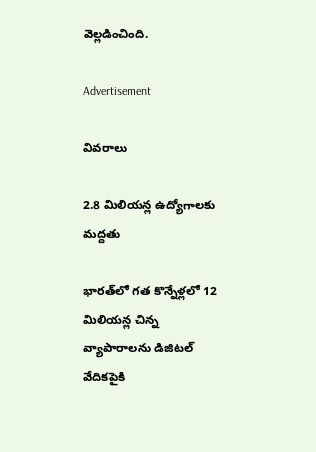వెల్లడించింది.

Advertisement

వివరాలు

2.8 మిలియన్ల ఉద్యోగాలకు మద్దతు

భారత్‌లో గత కొన్నేళ్లలో 12 మిలియన్ల చిన్న వ్యాపారాలను డిజిటల్ వేదికపైకి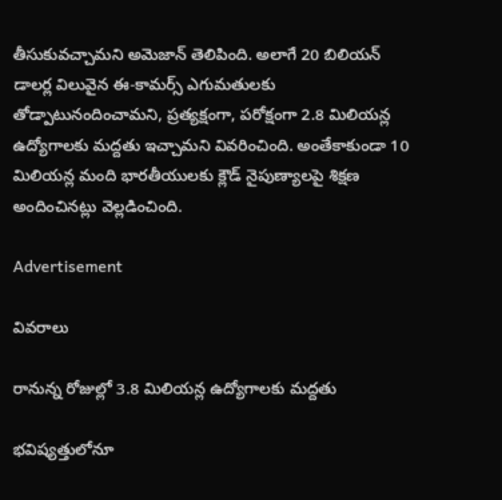తీసుకువచ్చామని అమెజాన్ తెలిపింది. అలాగే 20 బిలియన్ డాలర్ల విలువైన ఈ-కామర్స్ ఎగుమతులకు తోడ్పాటునందించామని, ప్రత్యక్షంగా, పరోక్షంగా 2.8 మిలియన్ల ఉద్యోగాలకు మద్దతు ఇచ్చామని వివరించింది. అంతేకాకుండా 10 మిలియన్ల మంది భారతీయులకు క్లౌడ్ నైపుణ్యాలపై శిక్షణ అందించినట్లు వెల్లడించింది.

Advertisement

వివరాలు

రానున్న రోజుల్లో 3.8 మిలియన్ల ఉద్యోగాలకు మద్దతు

భవిష్యత్తులోనూ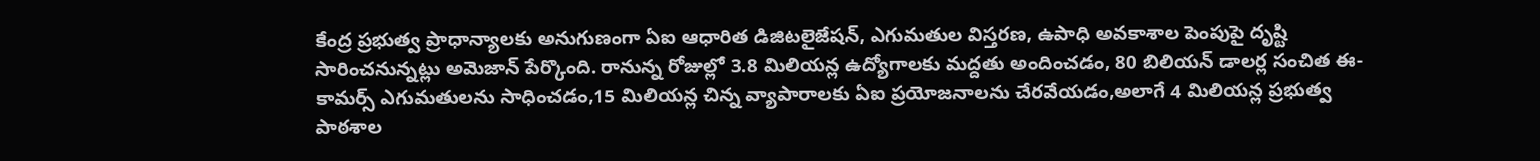కేంద్ర ప్రభుత్వ ప్రాధాన్యాలకు అనుగుణంగా ఏఐ ఆధారిత డిజిటలైజేషన్, ఎగుమతుల విస్తరణ, ఉపాధి అవకాశాల పెంపుపై దృష్టి సారించనున్నట్లు అమెజాన్ పేర్కొంది. రానున్న రోజుల్లో 3.8 మిలియన్ల ఉద్యోగాలకు మద్దతు అందించడం, 80 బిలియన్ డాలర్ల సంచిత ఈ-కామర్స్ ఎగుమతులను సాధించడం,15 మిలియన్ల చిన్న వ్యాపారాలకు ఏఐ ప్రయోజనాలను చేరవేయడం,అలాగే 4 మిలియన్ల ప్రభుత్వ పాఠశాల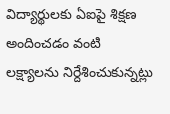విద్యార్థులకు ఏఐపై శిక్షణ అందించడం వంటి లక్ష్యాలను నిర్దేశించుకున్నట్లు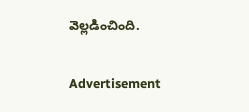వెల్లడించింది.

Advertisement